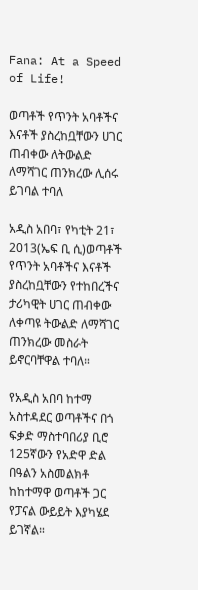Fana: At a Speed of Life!

ወጣቶች የጥንት አባቶችና እናቶች ያስረከቧቸውን ሀገር ጠብቀው ለትውልድ ለማሻገር ጠንክረው ሊሰሩ ይገባል ተባለ

አዲስ አበባ፣ የካቲት 21፣ 2013(ኤፍ ቢ ሲ)ወጣቶች የጥንት አባቶችና እናቶች ያስረከቧቸውን የተከበረችና ታሪካዊት ሀገር ጠብቀው ለቀጣዩ ትውልድ ለማሻገር ጠንክረው መስራት ይኖርባቸዋል ተባለ።

የአዲስ አበባ ከተማ አስተዳደር ወጣቶችና በጎ ፍቃድ ማስተባበሪያ ቢሮ 125ኛውን የአድዋ ድል በዓልን አስመልክቶ ከከተማዋ ወጣቶች ጋር የፓናል ውይይት እያካሄደ ይገኛል።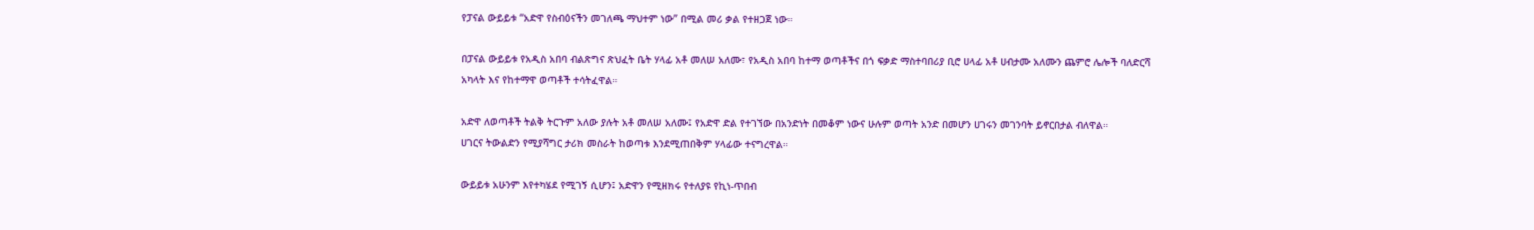የፓናል ውይይቱ “አድዋ የስብዕናችን መገለጫ ማህተም ነው” በሚል መሪ ቃል የተዘጋጀ ነው።

በፓናል ውይይቱ የአዲስ አበባ ብልጽግና ጽህፈት ቤት ሃላፊ አቶ መለሠ አለሙ፣ የአዲስ አበባ ከተማ ወጣቶችና በጎ ፍቃድ ማስተባበሪያ ቢሮ ሀላፊ አቶ ሀብታሙ አለሙን ጨምሮ ሌሎች ባለድርሻ አካላት እና የከተማዋ ወጣቶች ተሳትፈዋል።

አድዋ ለወጣቶች ትልቅ ትርጉም አለው ያሉት አቶ መለሠ አለሙ፤ የአድዋ ድል የተገኘው በአንድነት በመቆም ነውና ሁሉም ወጣት አንድ በመሆን ሀገሩን መገንባት ይኖርበታል ብለዋል።
ሀገርና ትውልድን የሚያሻግር ታሪክ መስራት ከወጣቱ እንደሚጠበቅም ሃላፊው ተናግረዋል።

ውይይቱ አሁንም እየተካሄደ የሚገኝ ሲሆን፤ አድዋን የሚዘክሩ የተለያዩ የኪነ-ጥበብ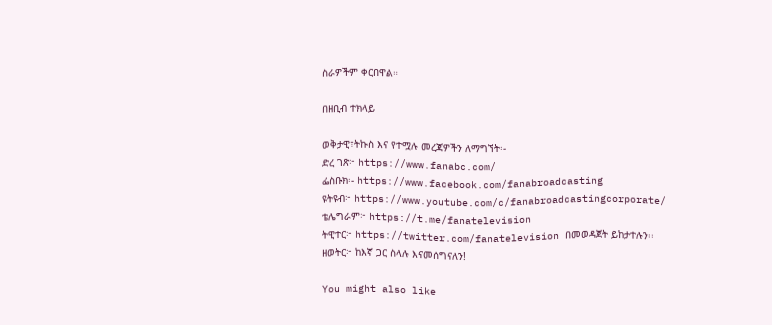ስራዎችም ቀርበዋል።

በዘቢብ ተክላይ

ወቅታዊ፣ትኩስ እና የተሟሉ መረጃዎችን ለማግኘት፡-
ድረ ገጽ፦ https://www.fanabc.com/
ፌስቡክ፡- https://www.facebook.com/fanabroadcasting
ዩትዩብ፦ https://www.youtube.com/c/fanabroadcastingcorporate/
ቴሌግራም፦ https://t.me/fanatelevision
ትዊተር፦ https://twitter.com/fanatelevision በመወዳጀት ይከታተሉን፡፡
ዘወትር፦ ከእኛ ጋር ስላሉ እናመሰግናለን!

You might also like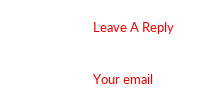Leave A Reply

Your email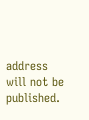address will not be published.